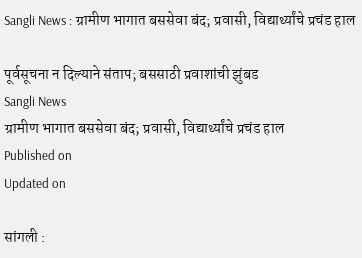Sangli News : ग्रामीण भागात बससेवा बंद; प्रवासी, विद्यार्थ्यांचे प्रचंड हाल

पूर्वसूचना न दिल्याने संताप; बससाठी प्रवाशांची झुंबड
Sangli News
ग्रामीण भागात बससेवा बंद; प्रवासी, विद्यार्थ्यांचे प्रचंड हाल
Published on
Updated on

सांगली :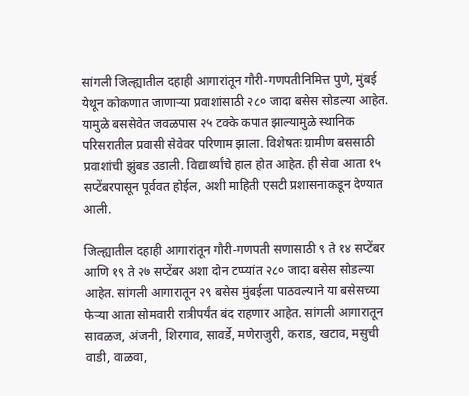सांगली जिल्ह्यातील दहाही आगारांतून गौरी-गणपतीनिमित्त पुणे, मुंबई येथून कोकणात जाणाऱ्या प्रवाशांसाठी २८० जादा बसेस सोडल्या आहेत. यामुळे बससेवेत जवळपास २५ टक्के कपात झाल्यामुळे स्थानिक परिसरातील प्रवासी सेवेवर परिणाम झाला. विशेषतः ग्रामीण बससाठी प्रवाशांची झुंबड उडाली. विद्यार्थ्यांचे हाल होत आहेत. ही सेवा आता १५ सप्टेंबरपासून पूर्ववत होईल, अशी माहिती एसटी प्रशासनाकडून देण्यात आली.

जिल्ह्यातील दहाही आगारांतून गौरी-गणपती सणासाठी ९ ते १४ सप्टेंबर आणि १९ ते २७ सप्टेंबर अशा दोन टप्प्यांत २८० जादा बसेस सोडल्या आहेत. सांगली आगारातून २९ बसेस मुंबईला पाठवल्याने या बसेसच्या फेऱ्या आता सोमवारी रात्रीपर्यंत बंद राहणार आहेत. सांगली आगारातून सावळज, अंजनी, शिरगाव, सावर्डे, मणेराजुरी, कराड, खटाव, मसुची वाडी, वाळवा,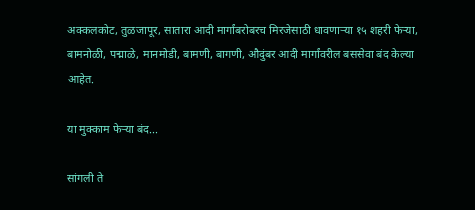अक्कलकोट, तुळजापूर, सातारा आदी मार्गांबरोबरच मिरजेसाठी धावणाऱ्या १५ शहरी फेऱ्या, बामनोळी, पद्माळे, मानमोडी, बामणी, बागणी, औदुंबर आदी मार्गांवरील बससेवा बंद केल्या आहेत.

या मुक्काम फेऱ्या बंद...

सांगली ते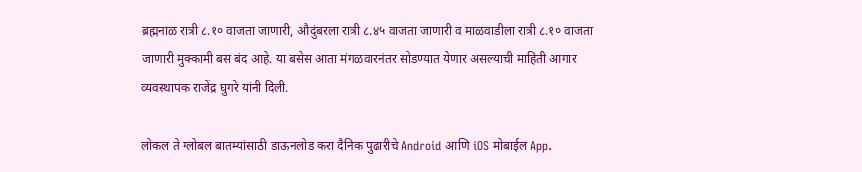ब्रह्मनाळ रात्री ८.१० वाजता जाणारी, औदुंबरला रात्री ८.४५ वाजता जाणारी व माळवाडीला रात्री ८.१० वाजता जाणारी मुक्कामी बस बंद आहे. या बसेस आता मंगळवारनंतर सोडण्यात येणार असल्याची माहिती आगार व्यवस्थापक राजेंद्र घुगरे यांनी दिली.

लोकल ते ग्लोबल बातम्यांसाठी डाऊनलोड करा दैनिक पुढारीचे Android आणि iOS मोबाईल App.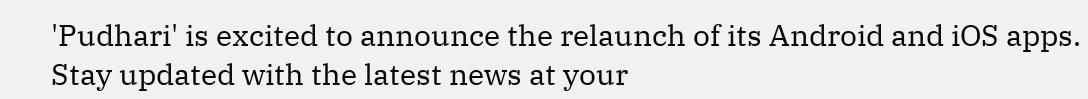'Pudhari' is excited to announce the relaunch of its Android and iOS apps. Stay updated with the latest news at your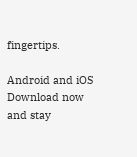fingertips.

Android and iOS Download now and stay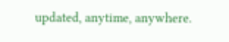updated, anytime, anywhere.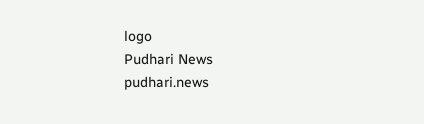logo
Pudhari News
pudhari.news